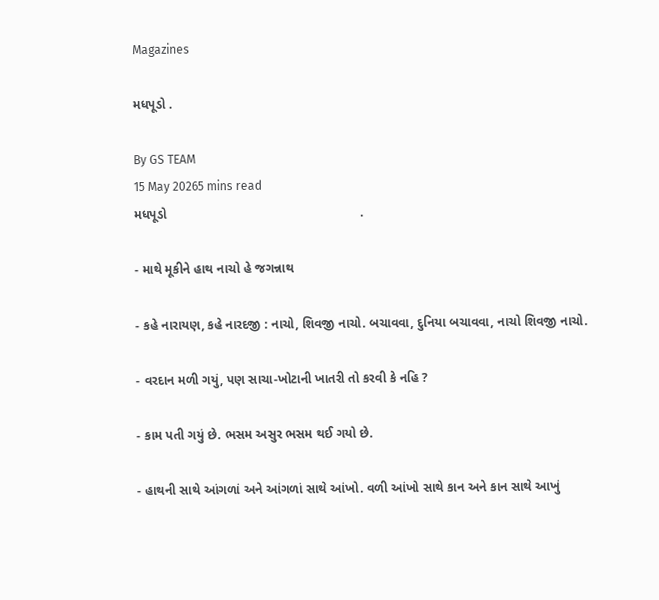Magazines

મધપૂડો .

By GS TEAM
15 May 20265 mins read
મધપૂડો                                                      .

- માથે મૂકીને હાથ નાચો હે જગન્નાથ

- કહે નારાયણ, કહે નારદજી : નાચો, શિવજી નાચો. બચાવવા, દુનિયા બચાવવા, નાચો શિવજી નાચો.

- વરદાન મળી ગયું, પણ સાચા-ખોટાની ખાતરી તો કરવી કે નહિ ?

- કામ પતી ગયું છે. ભસમ અસુર ભસમ થઈ ગયો છે.

- હાથની સાથે આંગળાં અને આંગળાં સાથે આંખો. વળી આંખો સાથે કાન અને કાન સાથે આખું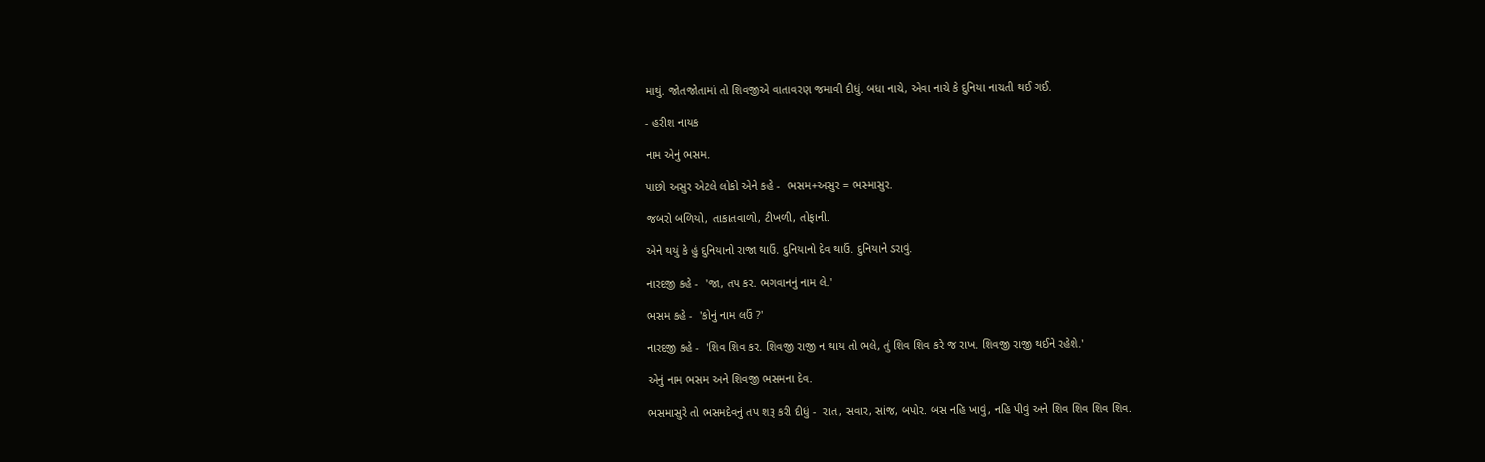માથું. જોતજોતામાં તો શિવજીએ વાતાવરણ જમાવી દીધું. બધા નાચે, એવા નાચે કે દુનિયા નાચતી થઈ ગઈ.

- હરીશ નાયક

નામ એનું ભસમ.

પાછો અસુર એટલે લોકો એને કહે -  ભસમ+અસુર = ભસ્માસુર.

જબરો બળિયો, તાકાતવાળો, ટીખળી, તોફાની.

એને થયું કે હું દુનિયાનો રાજા થાઉં. દુનિયાનો દેવ થાઉં. દુનિયાને ડરાવું.

નારદજી કહે -  'જા, તપ કર. ભગવાનનું નામ લે.'

ભસમ કહે -  'કોનું નામ લઉં ?'

નારદજી કહે -  'શિવ શિવ કર. શિવજી રાજી ન થાય તો ભલે, તું શિવ શિવ કરે જ રાખ. શિવજી રાજી થઈને રહેશે.'

એનું નામ ભસમ અને શિવજી ભસમના દેવ.

ભસમાસુરે તો ભસમદેવનું તપ શરૂ કરી દીધું -  રાત, સવાર, સાંજ, બપોર. બસ નહિ ખાવું, નહિ પીવું અને શિવ શિવ શિવ શિવ.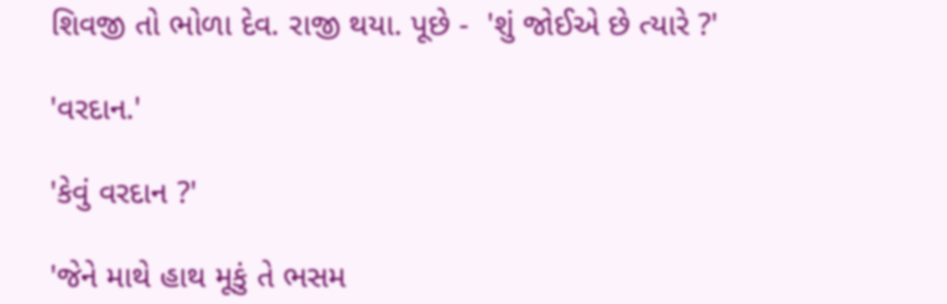શિવજી તો ભોળા દેવ. રાજી થયા. પૂછે -  'શું જોઈએ છે ત્યારે ?'

'વરદાન.'

'કેવું વરદાન ?'

'જેને માથે હાથ મૂકું તે ભસમ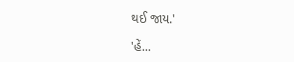થઈ જાય.'

'હેં...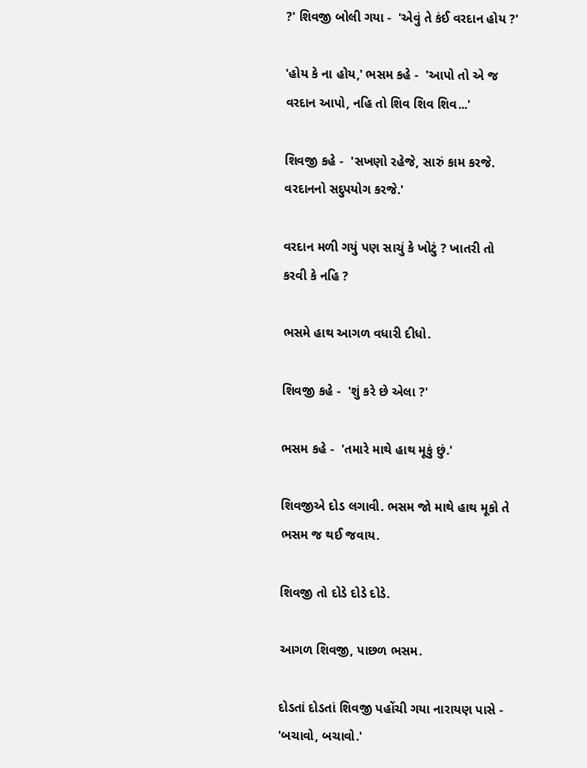?' શિવજી બોલી ગયા -  'એવું તે કંઈ વરદાન હોય ?'

'હોય કે ના હોય,' ભસમ કહે -  'આપો તો એ જ વરદાન આપો, નહિ તો શિવ શિવ શિવ...'

શિવજી કહે -  'સખણો રહેજે, સારું કામ કરજે. વરદાનનો સદુપયોગ કરજે.'

વરદાન મળી ગયું પણ સાચું કે ખોટું ? ખાતરી તો કરવી કે નહિ ?

ભસમે હાથ આગળ વધારી દીધો.

શિવજી કહે -  'શું કરે છે એલા ?'

ભસમ કહે -  'તમારે માથે હાથ મૂકું છું.'

શિવજીએ દોડ લગાવી. ભસમ જો માથે હાથ મૂકો તે ભસમ જ થઈ જવાય.

શિવજી તો દોડે દોડે દોડે.

આગળ શિવજી, પાછળ ભસમ.

દોડતાં દોડતાં શિવજી પહોંચી ગયા નારાયણ પાસે -  'બચાવો, બચાવો.'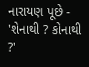નારાયણ પૂછે -  'શેનાથી ? કોનાથી ?'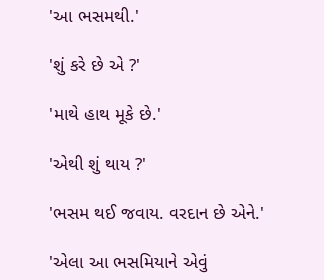'આ ભસમથી.'

'શું કરે છે એ ?'

'માથે હાથ મૂકે છે.'

'એથી શું થાય ?'

'ભસમ થઈ જવાય. વરદાન છે એને.'

'એલા આ ભસમિયાને એવું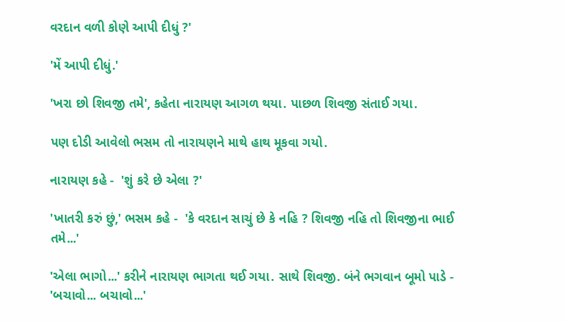વરદાન વળી કોણે આપી દીધું ?'

'મેં આપી દીધું.'

'ખરા છો શિવજી તમે', કહેતા નારાયણ આગળ થયા. પાછળ શિવજી સંતાઈ ગયા.

પણ દોડી આવેલો ભસમ તો નારાયણને માથે હાથ મૂકવા ગયો.

નારાયણ કહે -  'શું કરે છે એલા ?'

'ખાતરી કરું છું,' ભસમ કહે -  'કે વરદાન સાચું છે કે નહિ ? શિવજી નહિ તો શિવજીના ભાઈ તમે...'

'એલા ભાગો...' કરીને નારાયણ ભાગતા થઈ ગયા. સાથે શિવજી. બંને ભગવાન બૂમો પાડે -  'બચાવો... બચાવો...'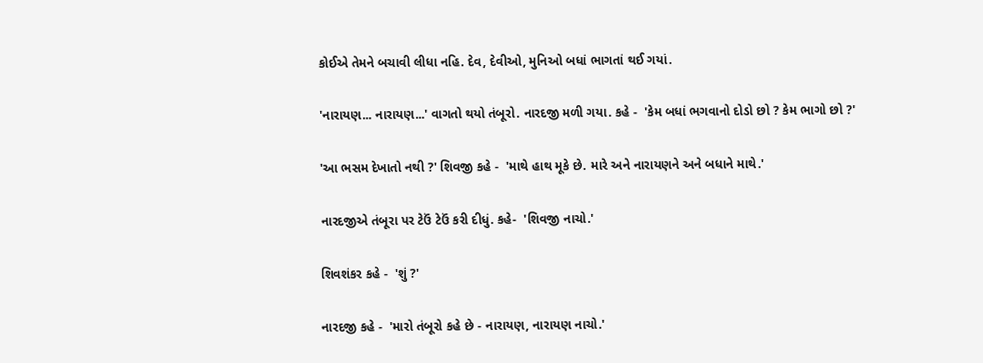કોઈએ તેમને બચાવી લીધા નહિ. દેવ, દેવીઓ, મુનિઓ બધાં ભાગતાં થઈ ગયાં.

'નારાયણ... નારાયણ...' વાગતો થયો તંબૂરો. નારદજી મળી ગયા. કહે -  'કેમ બધાં ભગવાનો દોડો છો ? કેમ ભાગો છો ?'

'આ ભસમ દેખાતો નથી ?' શિવજી કહે -  'માથે હાથ મૂકે છે. મારે અને નારાયણને અને બધાને માથે.'

નારદજીએ તંબૂરા પર ટેઉં ટેઉં કરી દીધું. કહે-  'શિવજી નાચો.'

શિવશંકર કહે -  'શું ?'

નારદજી કહે -  'મારો તંબૂરો કહે છે - નારાયણ, નારાયણ નાચો.'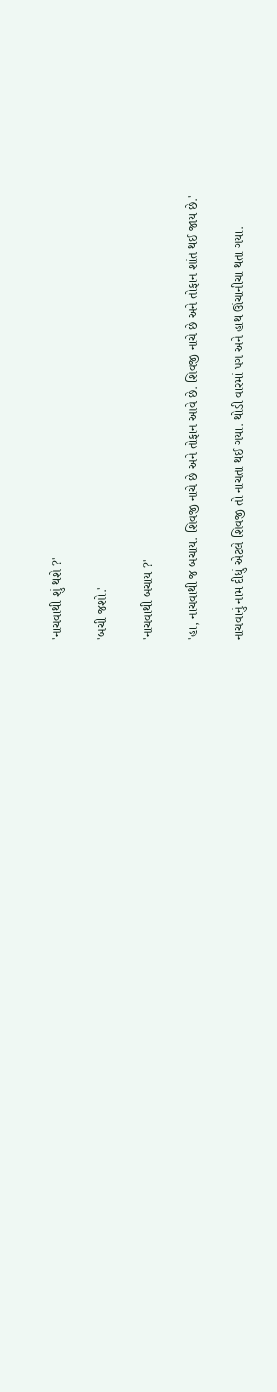'નાચવાથી શું થશે ?'

'બચી જશો.'

'નાચવાથી બચાય ?'

'હા, નાચવાથી જ બચાય. શિવજી નાચે છે અને તોફાન આવે છે. શિવજી નાચે છે અને તોફાન શાંત થઈ જાય છે.'

નાચવાનું નામ દીધું એટલે શિવજી તો નાચતા થઈ ગયા. થોડી વારમાં પગ અને હાથ ઊંચાનીચા થતા ગયા.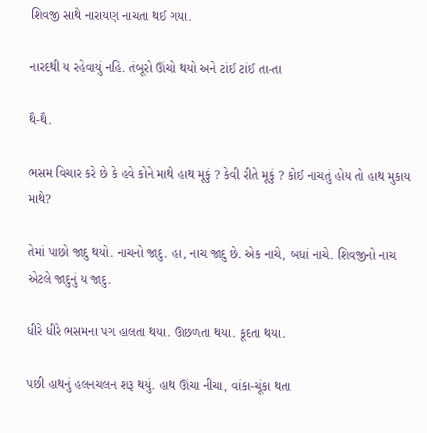શિવજી સાથે નારાયણ નાચતા થઈ ગયા.

નારદથી ય રહેવાયું નહિ. તંબૂરો ઊંચો થયો અને ટાંઈ ટાંઈ તા-તા

થૈ-થૈ.

ભસમ વિચાર કરે છે કે હવે કોને માથે હાથ મૂકું ? કેવી રીતે મૂકું ? કોઈ નાચતું હોય તો હાથ મુકાય માથે?

તેમાં પાછો જાદુ થયો. નાચનો જાદુ. હા, નાચ જાદુ છે. એક નાચે, બધાં નાચે. શિવજીનો નાચ એટલે જાદુનું ય જાદુ.

ધીરે ધીરે ભસમના પગ હાલતા થયા. ઊછળતા થયા. કૂદતા થયા.

પછી હાથનું હલનચલન શરૂ થયું. હાથ ઊંચા નીચા, વાંકા-ચૂંકા થતા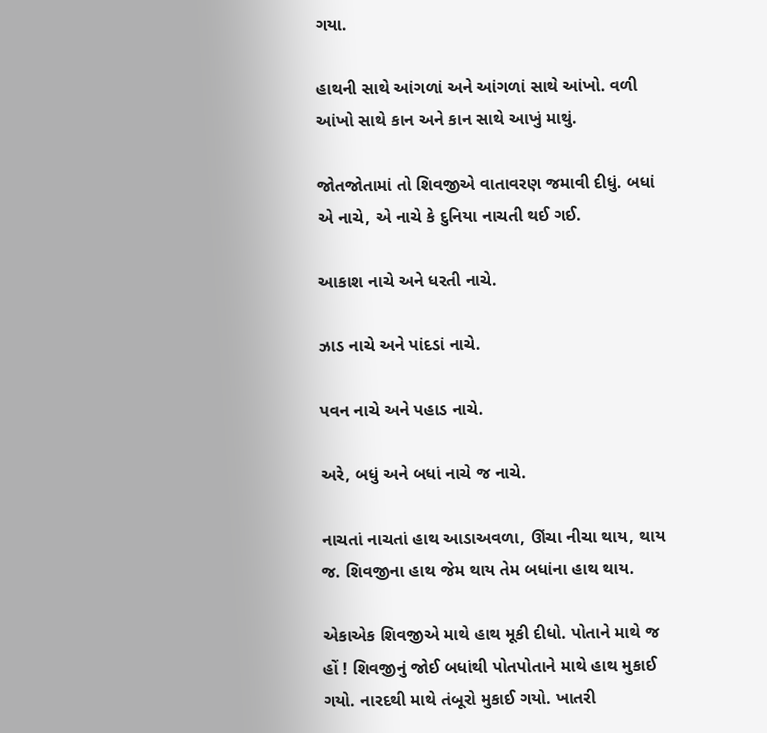ગયા.

હાથની સાથે આંગળાં અને આંગળાં સાથે આંખો. વળી આંખો સાથે કાન અને કાન સાથે આખું માથું.

જોતજોતામાં તો શિવજીએ વાતાવરણ જમાવી દીધું. બધાં એ નાચે, એ નાચે કે દુનિયા નાચતી થઈ ગઈ.

આકાશ નાચે અને ધરતી નાચે.

ઝાડ નાચે અને પાંદડાં નાચે.

પવન નાચે અને પહાડ નાચે.

અરે, બધું અને બધાં નાચે જ નાચે.

નાચતાં નાચતાં હાથ આડાઅવળા, ઊંચા નીચા થાય, થાય જ. શિવજીના હાથ જેમ થાય તેમ બધાંના હાથ થાય.

એકાએક શિવજીએ માથે હાથ મૂકી દીધો. પોતાને માથે જ હોં ! શિવજીનું જોઈ બધાંથી પોતપોતાને માથે હાથ મુકાઈ ગયો. નારદથી માથે તંબૂરો મુકાઈ ગયો. ખાતરી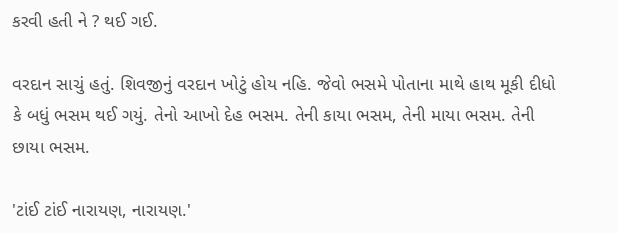કરવી હતી ને ? થઈ ગઈ.

વરદાન સાચું હતું. શિવજીનું વરદાન ખોટું હોય નહિ. જેવો ભસમે પોતાના માથે હાથ મૂકી દીધો કે બધું ભસમ થઈ ગયું. તેનો આખો દેહ ભસમ. તેની કાયા ભસમ, તેની માયા ભસમ. તેની છાયા ભસમ.

'ટાંઈ ટાંઈ નારાયણ, નારાયણ.'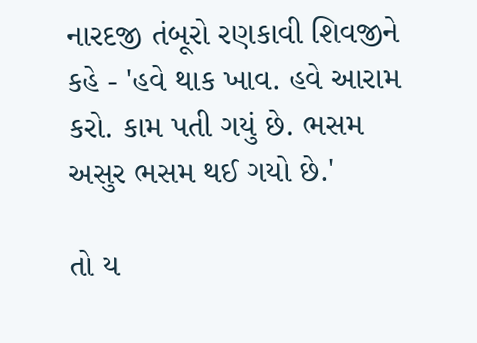નારદજી તંબૂરો રણકાવી શિવજીને કહે - 'હવે થાક ખાવ. હવે આરામ કરો. કામ પતી ગયું છે. ભસમ અસુર ભસમ થઈ ગયો છે.'

તો ય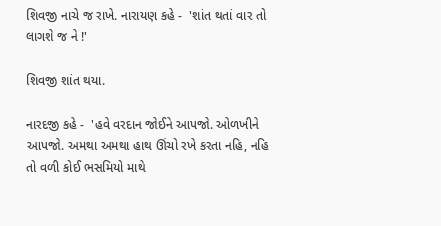શિવજી નાચે જ રાખે. નારાયણ કહે -  'શાંત થતાં વાર તો લાગશે જ ને !'

શિવજી શાંત થયા.

નારદજી કહે -  'હવે વરદાન જોઈને આપજો. ઓળખીને આપજો. અમથા અમથા હાથ ઊંચો રખે કરતા નહિ, નહિ તો વળી કોઈ ભસમિયો માથે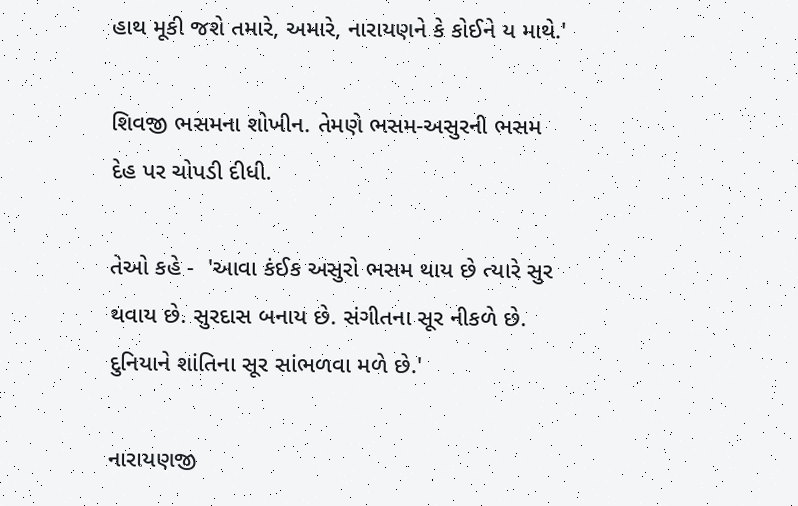હાથ મૂકી જશે તમારે, અમારે, નારાયણને કે કોઈને ય માથે.'

શિવજી ભસમના શોખીન. તેમણે ભસમ-અસુરની ભસમ દેહ પર ચોપડી દીધી.

તેઓ કહે -  'આવા કંઈક અસુરો ભસમ થાય છે ત્યારે સુર થવાય છે. સુરદાસ બનાય છે. સંગીતના સૂર નીકળે છે. દુનિયાને શાંતિના સૂર સાંભળવા મળે છે.'

નારાયણજી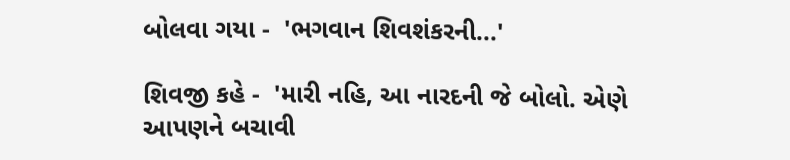બોલવા ગયા -  'ભગવાન શિવશંકરની...'

શિવજી કહે -  'મારી નહિ, આ નારદની જે બોલો. એણે આપણને બચાવી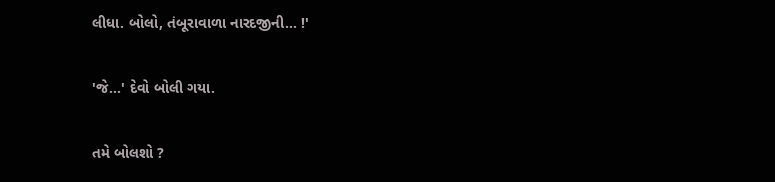લીધા. બોલો, તંબૂરાવાળા નારદજીની... !'

'જે...' દેવો બોલી ગયા.

તમે બોલશો ?